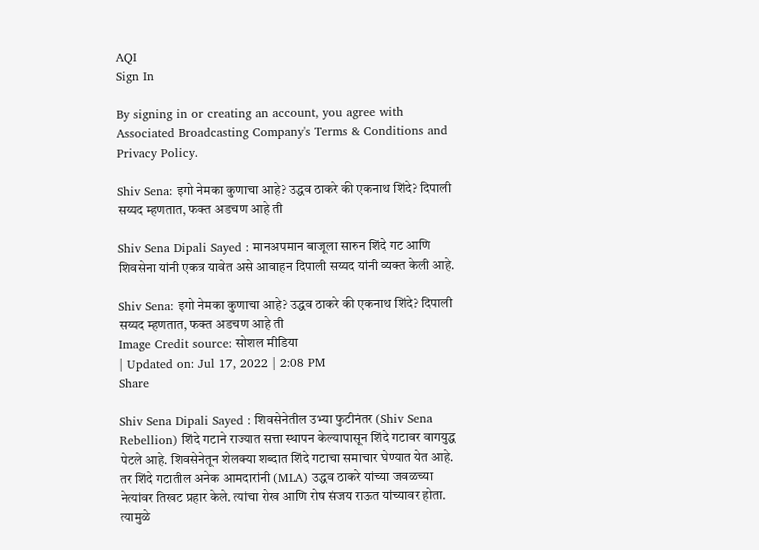AQI
Sign In

By signing in or creating an account, you agree with Associated Broadcasting Company's Terms & Conditions and Privacy Policy.

Shiv Sena: इगो नेमका कुणाचा आहे? उद्धव ठाकरे की एकनाथ शिंदे? दिपाली सय्यद म्हणतात, फक्त अडचण आहे ती

Shiv Sena Dipali Sayed : मानअपमान बाजूला सारुन शिंदे गट आणि शिवसेना यांनी एकत्र यावेत असे आवाहन दिपाली सय्यद यांनी व्यक्त केली आहे.

Shiv Sena: इगो नेमका कुणाचा आहे? उद्धव ठाकरे की एकनाथ शिंदे? दिपाली सय्यद म्हणतात, फक्त अडचण आहे ती
Image Credit source: सोशल मीडिया
| Updated on: Jul 17, 2022 | 2:08 PM
Share

Shiv Sena Dipali Sayed : शिवसेनेतील उभ्या फुटीनंतर (Shiv Sena Rebellion) शिंदे गटाने राज्यात सत्ता स्थापन केल्यापासून शिंदे गटावर वागयुद्ध पेटले आहे. शिवसेनेतून शेलक्या शब्दात शिंदे गटाचा समाचार घेण्यात येत आहे. तर शिंदे गटातील अनेक आमदारांनी (MLA) उद्धव ठाकरे यांच्या जवळच्या नेत्यांवर तिखट प्रहार केले. त्यांचा रोख आणि रोष संजय राऊत यांच्यावर होता. त्यामुळे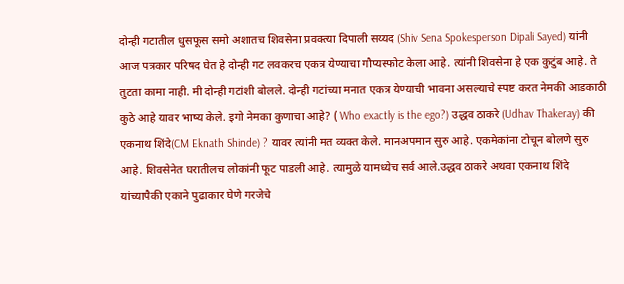दोन्ही गटातील धुसफूस समो अशातच शिवसेना प्रवक्त्या दिपाली सय्यद (Shiv Sena Spokesperson Dipali Sayed) यांनी आज पत्रकार परिषद घेत हे दोन्ही गट लवकरच एकत्र येण्याचा गौप्यस्फोट केला आहे. त्यांनी शिवसेना हे एक कुटुंब आहे. ते तुटता कामा नाही. मी दोन्ही गटांशी बोलले. दोन्ही गटांच्या मनात एकत्र येण्याची भावना असल्याचे स्पष्ट करत नेमकी आडकाठी कुठे आहे यावर भाष्य केले. इगो नेमका कुणाचा आहे? ( Who exactly is the ego?) उद्धव ठाकरे (Udhav Thakeray) की एकनाथ शिंदे(CM Eknath Shinde) ? यावर त्यांनी मत व्यक्त केले. मानअपमान सुरु आहे. एकमेकांना टोचून बोलणे सुरु आहे. शिवसेनेत घरातीलच लोकांनी फूट पाडली आहे. त्यामुळे यामध्येच सर्व आले.उद्धव ठाकरे अथवा एकनाथ शिंदे यांच्यापैकी एकाने पुढाकार घेणे गरजेचे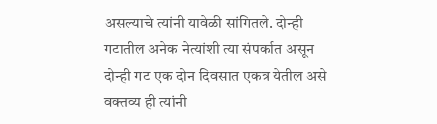असल्याचे त्यांनी यावेळी सांगितले. दोन्ही गटातील अनेक नेत्यांशी त्या संपर्कात असून दोन्ही गट एक दोन दिवसात एकत्र येतील असे वक्तव्य ही त्यांनी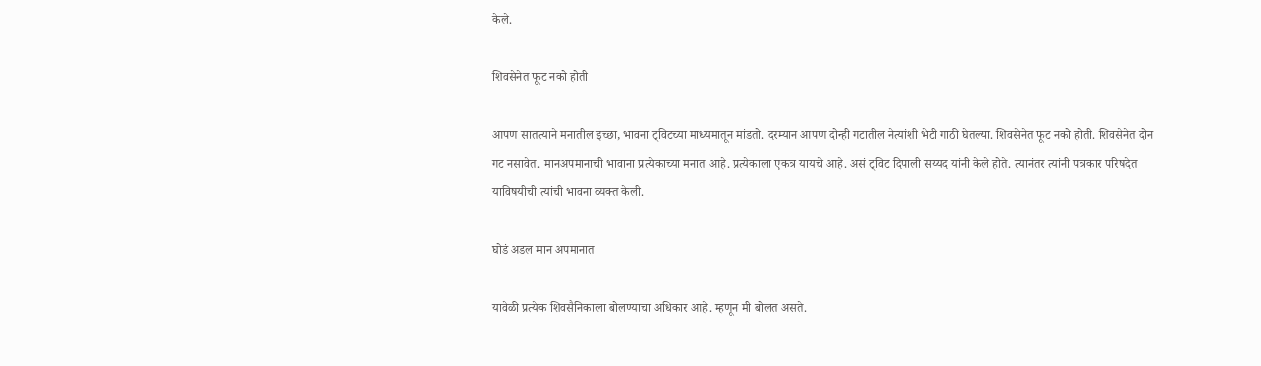केले.

शिवसेनेत फूट नको होती

आपण सातत्याने मनातील इच्छा, भावना ट्विटच्या माध्यमातून मांडतो. दरम्यान आपण दोन्ही गटातील नेत्यांशी भेटी गाठी घेतल्या. शिवसेनेत फूट नको होती. शिवसेनेत दोन गट नसावेत. मानअपमानाची भावाना प्रत्येकाच्या मनात आहे. प्रत्येकाला एकत्र यायचे आहे. असं ट्विट दिपाली सय्यद यांनी केले होते. त्यानंतर त्यांनी पत्रकार परिषदेत याविषयीची त्यांची भावना व्यक्त केली.

घोडं अडल मान अपमानात

यावेळी प्रत्येक शिवसैनिकाला बोलण्याचा अधिकार आहे. म्हणून मी बोलत असते.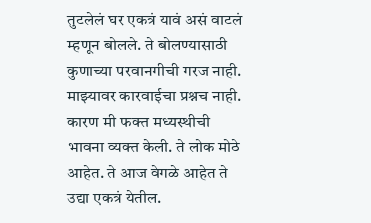तुटलेलं घर एकत्रं यावं असं वाटलं म्हणून बोलले. ते बोलण्यासाठी कुणाच्या परवानगीची गरज नाही. माझ्यावर कारवाईचा प्रश्नच नाही. कारण मी फक्त मध्यस्थीची भावना व्यक्त केली. ते लोक मोठे आहेत. ते आज वेगळे आहेत ते उद्या एकत्रं येतील.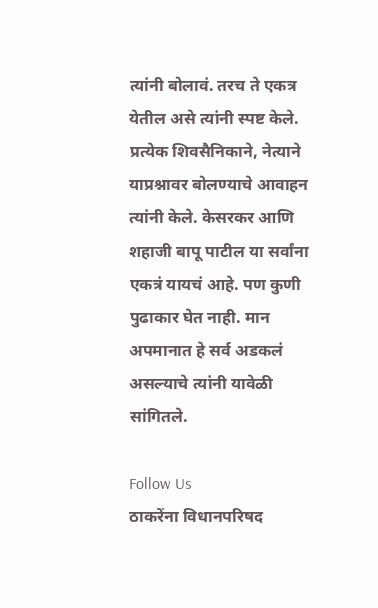त्यांनी बोलावं. तरच ते एकत्र येतील असे त्यांनी स्पष्ट केले. प्रत्येक शिवसैनिकाने, नेत्याने याप्रश्नावर बोलण्याचे आवाहन त्यांनी केले. केसरकर आणि शहाजी बापू पाटील या सर्वांना एकत्रं यायचं आहे. पण कुणी पुढाकार घेत नाही. मान अपमानात हे सर्व अडकलं असल्याचे त्यांनी यावेळी सांगितले.

Follow Us
ठाकरेंना विधानपरिषद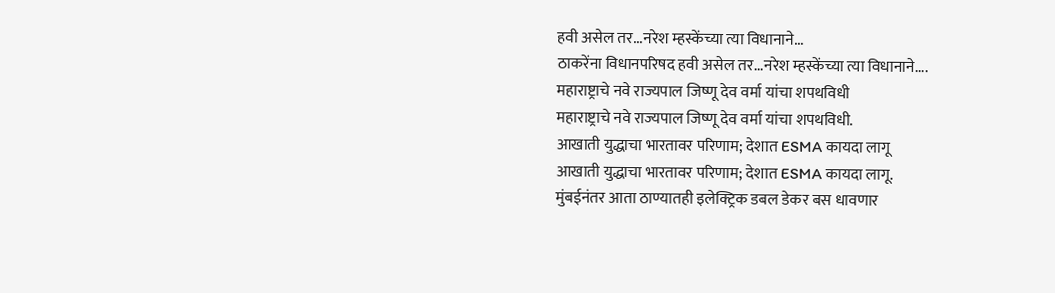हवी असेल तर...नरेश म्हस्केंच्या त्या विधानाने...
ठाकरेंना विधानपरिषद हवी असेल तर...नरेश म्हस्केंच्या त्या विधानाने....
महाराष्ट्राचे नवे राज्यपाल जिष्णू देव वर्मा यांचा शपथविधी
महाराष्ट्राचे नवे राज्यपाल जिष्णू देव वर्मा यांचा शपथविधी.
आखाती युद्धाचा भारतावर परिणाम; देशात ESMA कायदा लागू
आखाती युद्धाचा भारतावर परिणाम; देशात ESMA कायदा लागू.
मुंबईनंतर आता ठाण्यातही इलेक्ट्रिक डबल डेकर बस धावणार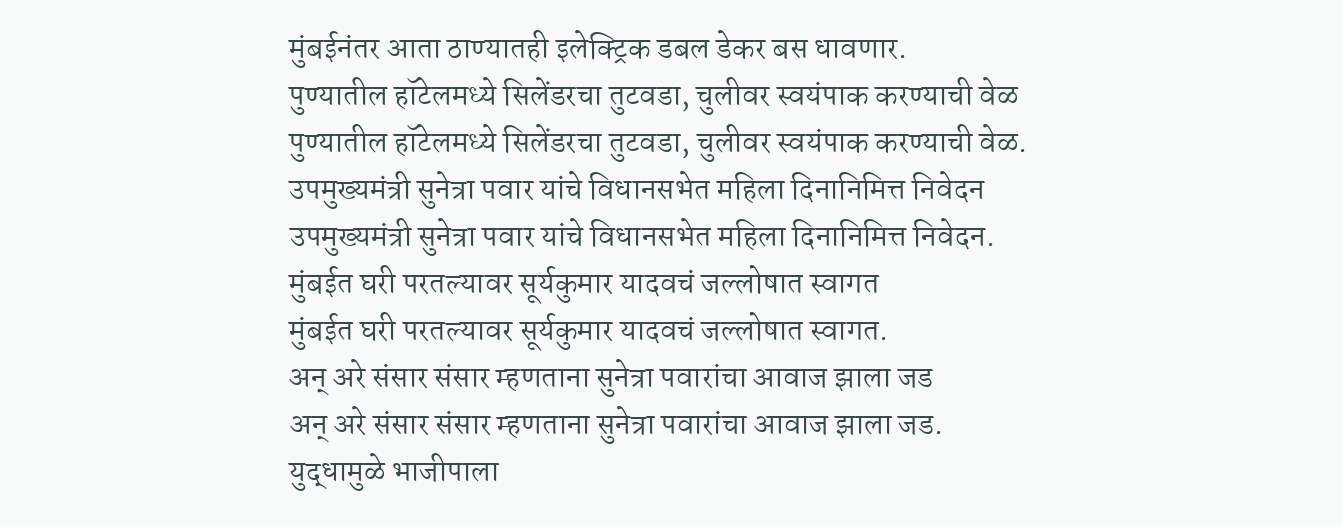मुंबईनंतर आता ठाण्यातही इलेक्ट्रिक डबल डेकर बस धावणार.
पुण्यातील हॉटेलमध्ये सिलेंडरचा तुटवडा, चुलीवर स्वयंपाक करण्याची वेळ
पुण्यातील हॉटेलमध्ये सिलेंडरचा तुटवडा, चुलीवर स्वयंपाक करण्याची वेळ.
उपमुख्यमंत्री सुनेत्रा पवार यांचे विधानसभेत महिला दिनानिमित्त निवेदन
उपमुख्यमंत्री सुनेत्रा पवार यांचे विधानसभेत महिला दिनानिमित्त निवेदन.
मुंबईत घरी परतल्यावर सूर्यकुमार यादवचं जल्लोषात स्वागत
मुंबईत घरी परतल्यावर सूर्यकुमार यादवचं जल्लोषात स्वागत.
अन् अरे संसार संसार म्हणताना सुनेत्रा पवारांचा आवाज झाला जड
अन् अरे संसार संसार म्हणताना सुनेत्रा पवारांचा आवाज झाला जड.
युद्धामुळे भाजीपाला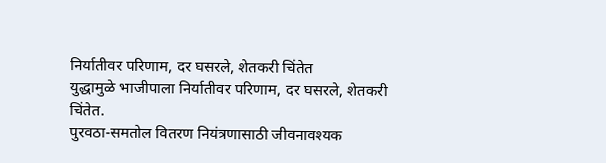निर्यातीवर परिणाम, दर घसरले, शेतकरी चिंतेत
युद्धामुळे भाजीपाला निर्यातीवर परिणाम, दर घसरले, शेतकरी चिंतेत.
पुरवठा-समतोल वितरण नियंत्रणासाठी जीवनावश्यक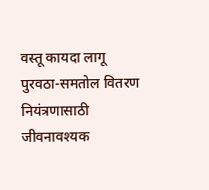वस्तू कायदा लागू
पुरवठा-समतोल वितरण नियंत्रणासाठी जीवनावश्यक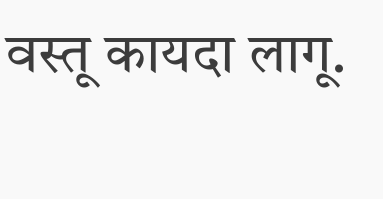वस्तू कायदा लागू.